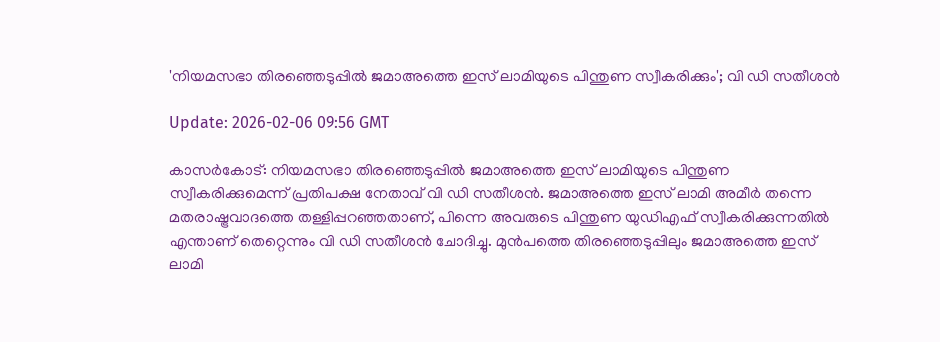'നിയമസഭാ തിരഞ്ഞെടുപ്പില്‍ ജമാഅത്തെ ഇസ് ലാമിയുടെ പിന്തുണ സ്വീകരിക്കും'; വി ഡി സതീശന്‍

Update: 2026-02-06 09:56 GMT

കാസര്‍കോട്: നിയമസഭാ തിരഞ്ഞെടുപ്പില്‍ ജമാഅത്തെ ഇസ് ലാമിയുടെ പിന്തുണ സ്വീകരിക്കുമെന്ന് പ്രതിപക്ഷ നേതാവ് വി ഡി സതീശന്‍. ജമാഅത്തെ ഇസ് ലാമി അമീര്‍ തന്നെ മതരാഷ്ട്രവാദത്തെ തള്ളിപ്പറഞ്ഞതാണ്, പിന്നെ അവരുടെ പിന്തുണ യുഡിഎഫ് സ്വീകരിക്കുന്നതില്‍ എന്താണ് തെറ്റെന്നും വി ഡി സതീശന്‍ ചോദിച്ചു. മുന്‍പത്തെ തിരഞ്ഞെടുപ്പിലും ജമാഅത്തെ ഇസ് ലാമി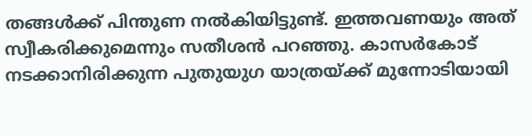തങ്ങള്‍ക്ക് പിന്തുണ നല്‍കിയിട്ടുണ്ട്. ഇത്തവണയും അത് സ്വീകരിക്കുമെന്നും സതീശന്‍ പറഞ്ഞു. കാസര്‍കോട് നടക്കാനിരിക്കുന്ന പുതുയുഗ യാത്രയ്ക്ക് മുന്നോടിയായി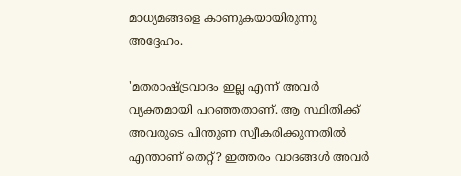മാധ്യമങ്ങളെ കാണുകയായിരുന്നു അദ്ദേഹം.

'മതരാഷ്ട്രവാദം ഇല്ല എന്ന് അവര്‍ വ്യക്തമായി പറഞ്ഞതാണ്. ആ സ്ഥിതിക്ക് അവരുടെ പിന്തുണ സ്വീകരിക്കുന്നതില്‍ എന്താണ് തെറ്റ്? ഇത്തരം വാദങ്ങള്‍ അവര്‍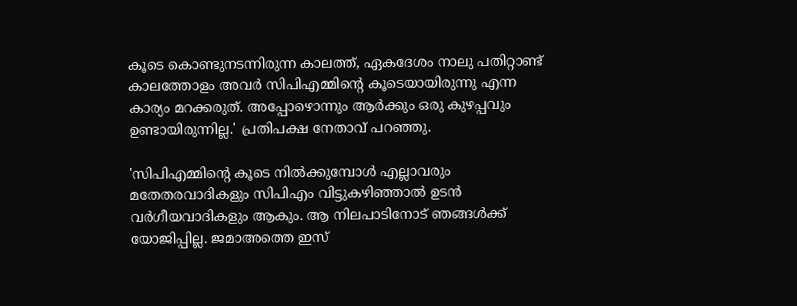കൂടെ കൊണ്ടുനടന്നിരുന്ന കാലത്ത്, ഏകദേശം നാലു പതിറ്റാണ്ട് കാലത്തോളം അവര്‍ സിപിഎമ്മിന്റെ കൂടെയായിരുന്നു എന്ന കാര്യം മറക്കരുത്. അപ്പോഴൊന്നും ആര്‍ക്കും ഒരു കുഴപ്പവും ഉണ്ടായിരുന്നില്ല.' പ്രതിപക്ഷ നേതാവ് പറഞ്ഞു.

'സിപിഎമ്മിന്റെ കൂടെ നില്‍ക്കുമ്പോള്‍ എല്ലാവരും മതേതരവാദികളും സിപിഎം വിട്ടുകഴിഞ്ഞാല്‍ ഉടന്‍ വര്‍ഗീയവാദികളും ആകും. ആ നിലപാടിനോട് ഞങ്ങള്‍ക്ക് യോജിപ്പില്ല. ജമാഅത്തെ ഇസ്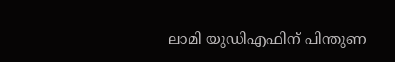ലാമി യുഡിഎഫിന് പിന്തുണ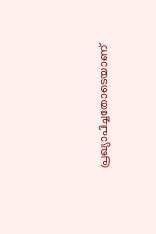പ്രഖ്യാപിച്ചതോടെയാണ്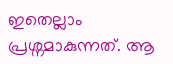ഇതെല്ലാം പ്രശ്നമാകുന്നത്. ആ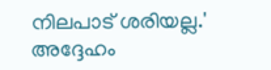നിലപാട് ശരിയല്ല.' അദ്ദേഹം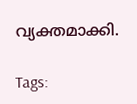വ്യക്തമാക്കി.

Tags: